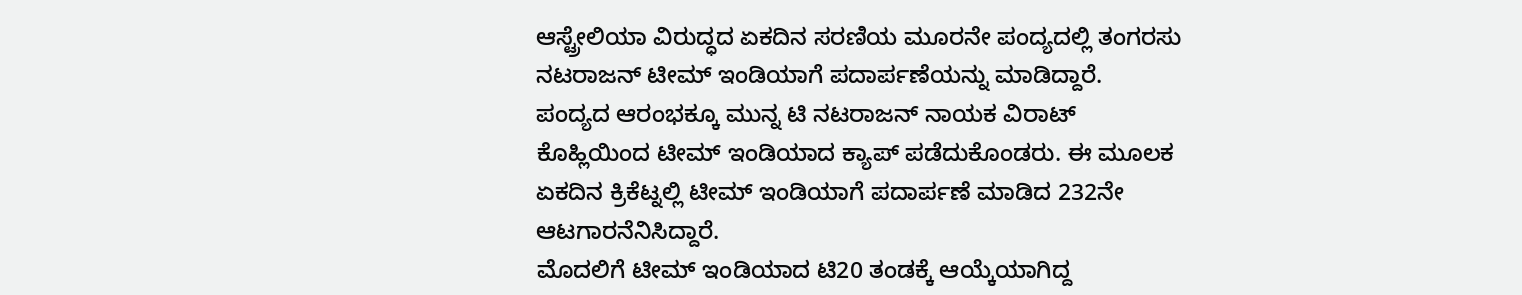ಆಸ್ಟ್ರೇಲಿಯಾ ವಿರುದ್ಧದ ಏಕದಿನ ಸರಣಿಯ ಮೂರನೇ ಪಂದ್ಯದಲ್ಲಿ ತಂಗರಸು ನಟರಾಜನ್ ಟೀಮ್ ಇಂಡಿಯಾಗೆ ಪದಾರ್ಪಣೆಯನ್ನು ಮಾಡಿದ್ದಾರೆ. ಪಂದ್ಯದ ಆರಂಭಕ್ಕೂ ಮುನ್ನ ಟಿ ನಟರಾಜನ್ ನಾಯಕ ವಿರಾಟ್ ಕೊಹ್ಲಿಯಿಂದ ಟೀಮ್ ಇಂಡಿಯಾದ ಕ್ಯಾಪ್ ಪಡೆದುಕೊಂಡರು. ಈ ಮೂಲಕ ಏಕದಿನ ಕ್ರಿಕೆಟ್ನಲ್ಲಿ ಟೀಮ್ ಇಂಡಿಯಾಗೆ ಪದಾರ್ಪಣೆ ಮಾಡಿದ 232ನೇ ಆಟಗಾರನೆನಿಸಿದ್ದಾರೆ.
ಮೊದಲಿಗೆ ಟೀಮ್ ಇಂಡಿಯಾದ ಟಿ20 ತಂಡಕ್ಕೆ ಆಯ್ಕೆಯಾಗಿದ್ದ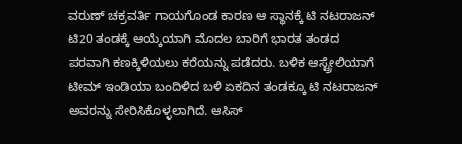ವರುಣ್ ಚಕ್ರವರ್ತಿ ಗಾಯಗೊಂಡ ಕಾರಣ ಆ ಸ್ಥಾನಕ್ಕೆ ಟಿ ನಟರಾಜನ್ ಟಿ20 ತಂಡಕ್ಕೆ ಆಯ್ಕೆಯಾಗಿ ಮೊದಲ ಬಾರಿಗೆ ಭಾರತ ತಂಡದ ಪರವಾಗಿ ಕಣಕ್ಕಿಳಿಯಲು ಕರೆಯನ್ನು ಪಡೆದರು. ಬಳಿಕ ಆಸ್ಟ್ರೇಲಿಯಾಗೆ ಟೀಮ್ ಇಂಡಿಯಾ ಬಂದಿಳಿದ ಬಳಿ ಏಕದಿನ ತಂಡಕ್ಕೂ ಟಿ ನಟರಾಜನ್ ಅವರನ್ನು ಸೇರಿಸಿಕೊಳ್ಳಲಾಗಿದೆ. ಆಸಿಸ್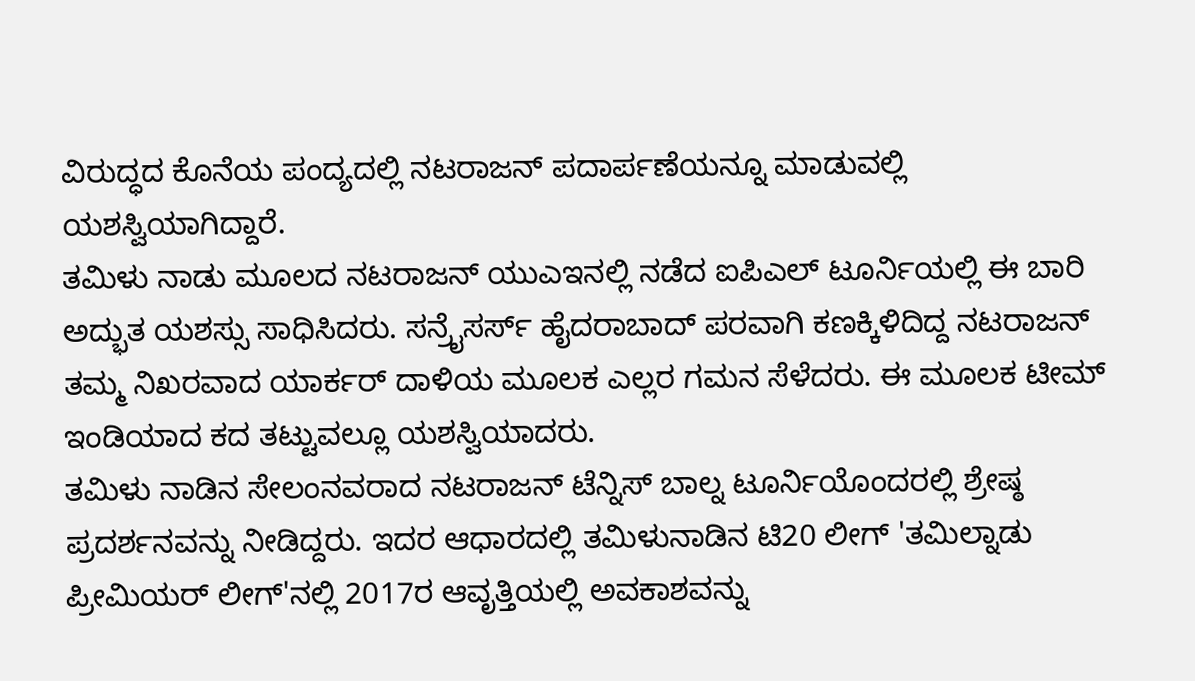ವಿರುದ್ಧದ ಕೊನೆಯ ಪಂದ್ಯದಲ್ಲಿ ನಟರಾಜನ್ ಪದಾರ್ಪಣೆಯನ್ನೂ ಮಾಡುವಲ್ಲಿ ಯಶಸ್ವಿಯಾಗಿದ್ದಾರೆ.
ತಮಿಳು ನಾಡು ಮೂಲದ ನಟರಾಜನ್ ಯುಎಇನಲ್ಲಿ ನಡೆದ ಐಪಿಎಲ್ ಟೂರ್ನಿಯಲ್ಲಿ ಈ ಬಾರಿ ಅದ್ಭುತ ಯಶಸ್ಸು ಸಾಧಿಸಿದರು. ಸನ್ರೈಸರ್ಸ್ ಹೈದರಾಬಾದ್ ಪರವಾಗಿ ಕಣಕ್ಕಿಳಿದಿದ್ದ ನಟರಾಜನ್ ತಮ್ಮ ನಿಖರವಾದ ಯಾರ್ಕರ್ ದಾಳಿಯ ಮೂಲಕ ಎಲ್ಲರ ಗಮನ ಸೆಳೆದರು. ಈ ಮೂಲಕ ಟೀಮ್ ಇಂಡಿಯಾದ ಕದ ತಟ್ಟುವಲ್ಲೂ ಯಶಸ್ವಿಯಾದರು.
ತಮಿಳು ನಾಡಿನ ಸೇಲಂನವರಾದ ನಟರಾಜನ್ ಟೆನ್ನಿಸ್ ಬಾಲ್ನ ಟೂರ್ನಿಯೊಂದರಲ್ಲಿ ಶ್ರೇಷ್ಠ ಪ್ರದರ್ಶನವನ್ನು ನೀಡಿದ್ದರು. ಇದರ ಆಧಾರದಲ್ಲಿ ತಮಿಳುನಾಡಿನ ಟಿ20 ಲೀಗ್ 'ತಮಿಲ್ನಾಡು ಪ್ರೀಮಿಯರ್ ಲೀಗ್'ನಲ್ಲಿ 2017ರ ಆವೃತ್ತಿಯಲ್ಲಿ ಅವಕಾಶವನ್ನು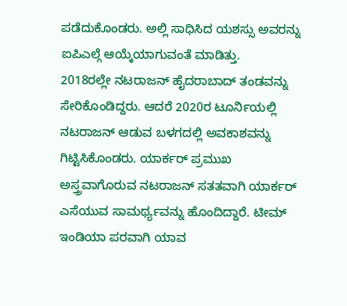ಪಡೆದುಕೊಂಡರು. ಅಲ್ಲಿ ಸಾಧಿಸಿದ ಯಶಸ್ಸು ಅವರನ್ನು ಐಪಿಎಲ್ಗೆ ಆಯ್ಕೆಯಾಗುವಂತೆ ಮಾಡಿತ್ತು.
2018ರಲ್ಲೇ ನಟರಾಜನ್ ಹೈದರಾಬಾದ್ ತಂಡವನ್ನು ಸೇರಿಕೊಂಡಿದ್ದರು. ಆದರೆ 2020ರ ಟೂರ್ನಿಯಲ್ಲಿ ನಟರಾಜನ್ ಆಡುವ ಬಳಗದಲ್ಲಿ ಅವಕಾಶವನ್ನು ಗಿಟ್ಟಿಸಿಕೊಂಡರು. ಯಾರ್ಕರ್ ಪ್ರಮುಖ ಅಸ್ತ್ರವಾಗೊರುವ ನಟರಾಜನ್ ಸತತವಾಗಿ ಯಾರ್ಕರ್ ಎಸೆಯುವ ಸಾಮರ್ಥ್ಯವನ್ನು ಹೊಂದಿದ್ದಾರೆ. ಟೀಮ್ ಇಂಡಿಯಾ ಪರವಾಗಿ ಯಾವ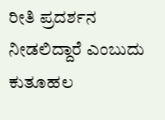ರೀತಿ ಪ್ರದರ್ಶನ ನೀಡಲಿದ್ದಾರೆ ಎಂಬುದು ಕುತೂಹಲ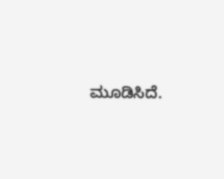ಮೂಡಿಸಿದೆ.